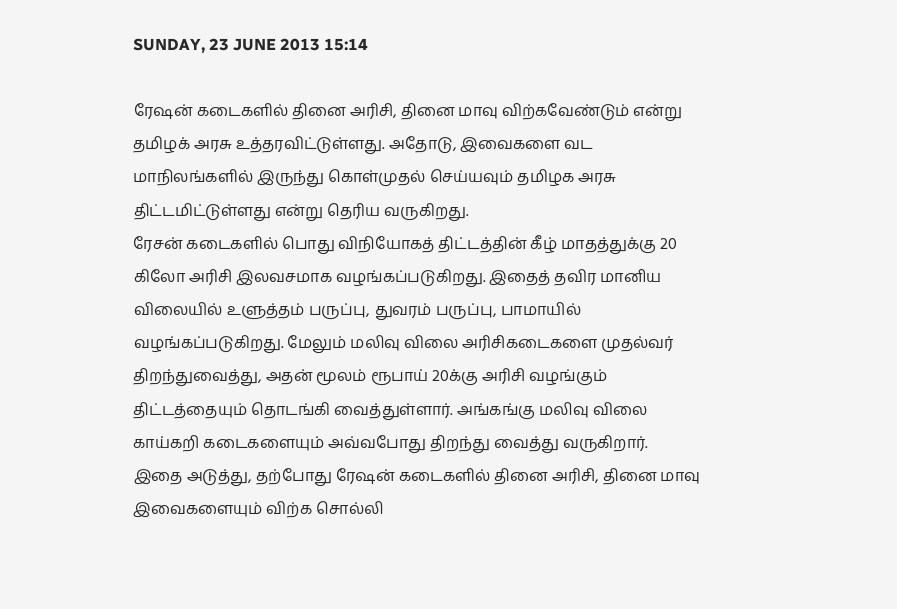SUNDAY, 23 JUNE 2013 15:14

ரேஷன் கடைகளில் தினை அரிசி, தினை மாவு விற்கவேண்டும் என்று தமிழக் அரசு உத்தரவிட்டுள்ளது. அதோடு, இவைகளை வட மாநிலங்களில் இருந்து கொள்முதல் செய்யவும் தமிழக அரசு திட்டமிட்டுள்ளது என்று தெரிய வருகிறது.
ரேசன் கடைகளில் பொது விநியோகத் திட்டத்தின் கீழ் மாதத்துக்கு 20 கிலோ அரிசி இலவசமாக வழங்கப்படுகிறது. இதைத் தவிர மானிய விலையில் உளுத்தம் பருப்பு, துவரம் பருப்பு, பாமாயில் வழங்கப்படுகிறது. மேலும் மலிவு விலை அரிசிகடைகளை முதல்வர் திறந்துவைத்து, அதன் மூலம் ரூபாய் 20க்கு அரிசி வழங்கும் திட்டத்தையும் தொடங்கி வைத்துள்ளார். அங்கங்கு மலிவு விலை காய்கறி கடைகளையும் அவ்வபோது திறந்து வைத்து வருகிறார். இதை அடுத்து, தற்போது ரேஷன் கடைகளில் தினை அரிசி, தினை மாவு இவைகளையும் விற்க சொல்லி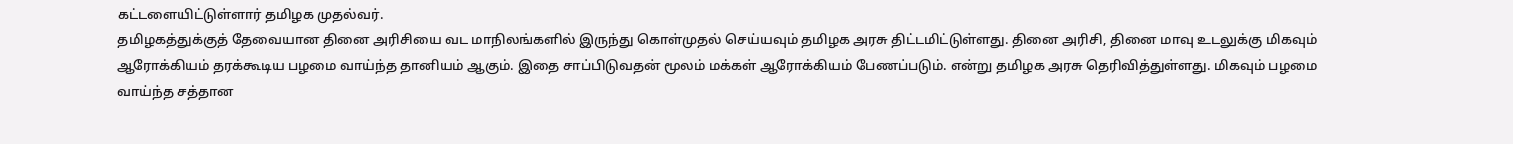கட்டளையிட்டுள்ளார் தமிழக முதல்வர்.
தமிழகத்துக்குத் தேவையான தினை அரிசியை வட மாநிலங்களில் இருந்து கொள்முதல் செய்யவும் தமிழக அரசு திட்டமிட்டுள்ளது. தினை அரிசி, தினை மாவு உடலுக்கு மிகவும் ஆரோக்கியம் தரக்கூடிய பழமை வாய்ந்த தானியம் ஆகும். இதை சாப்பிடுவதன் மூலம் மக்கள் ஆரோக்கியம் பேணப்படும். என்று தமிழக அரசு தெரிவித்துள்ளது. மிகவும் பழமை வாய்ந்த சத்தான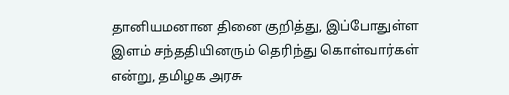தானியமனான தினை குறித்து, இப்போதுள்ள இளம் சந்ததியினரும் தெரிந்து கொள்வார்கள் என்று, தமிழக அரசு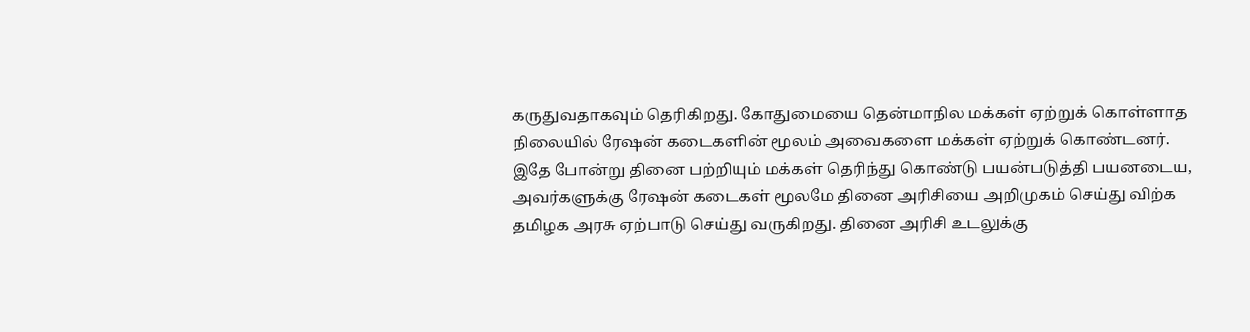கருதுவதாகவும் தெரிகிறது. கோதுமையை தென்மாநில மக்கள் ஏற்றுக் கொள்ளாத நிலையில் ரேஷன் கடைகளின் மூலம் அவைகளை மக்கள் ஏற்றுக் கொண்டனர்.
இதே போன்று தினை பற்றியும் மக்கள் தெரிந்து கொண்டு பயன்படுத்தி பயனடைய, அவர்களுக்கு ரேஷன் கடைகள் மூலமே தினை அரிசியை அறிமுகம் செய்து விற்க தமிழக அரசு ஏற்பாடு செய்து வருகிறது. தினை அரிசி உடலுக்கு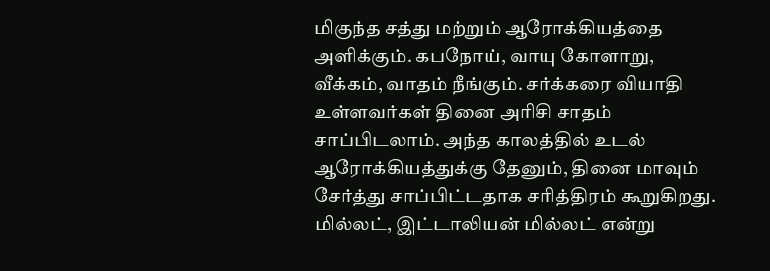மிகுந்த சத்து மற்றும் ஆரோக்கியத்தை அளிக்கும். கபநோய், வாயு கோளாறு, வீக்கம், வாதம் நீங்கும். சர்க்கரை வியாதி உள்ளவர்கள் தினை அரிசி சாதம் சாப்பிடலாம். அந்த காலத்தில் உடல் ஆரோக்கியத்துக்கு தேனும், தினை மாவும் சேர்த்து சாப்பிட்டதாக சரித்திரம் கூறுகிறது. மில்லட், இட்டாலியன் மில்லட் என்று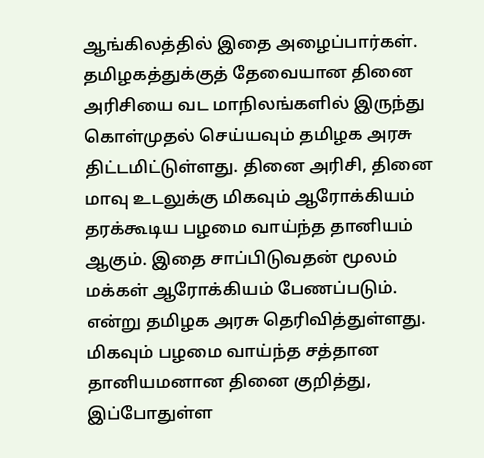ஆங்கிலத்தில் இதை அழைப்பார்கள்.
தமிழகத்துக்குத் தேவையான தினை அரிசியை வட மாநிலங்களில் இருந்து கொள்முதல் செய்யவும் தமிழக அரசு திட்டமிட்டுள்ளது. தினை அரிசி, தினை மாவு உடலுக்கு மிகவும் ஆரோக்கியம் தரக்கூடிய பழமை வாய்ந்த தானியம் ஆகும். இதை சாப்பிடுவதன் மூலம் மக்கள் ஆரோக்கியம் பேணப்படும். என்று தமிழக அரசு தெரிவித்துள்ளது. மிகவும் பழமை வாய்ந்த சத்தான தானியமனான தினை குறித்து, இப்போதுள்ள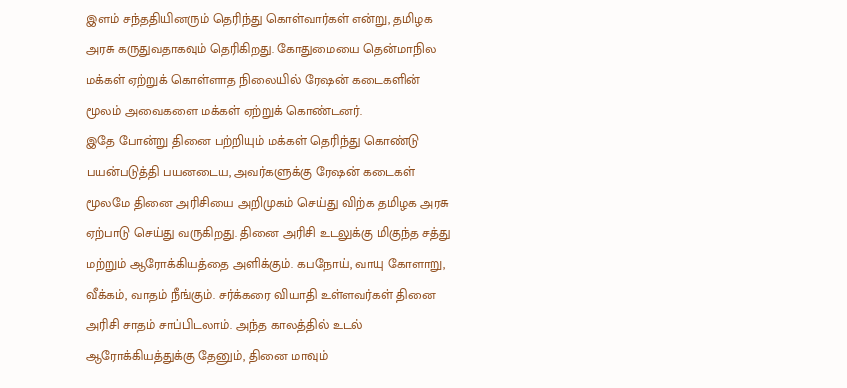இளம் சந்ததியினரும் தெரிந்து கொள்வார்கள் என்று, தமிழக அரசு கருதுவதாகவும் தெரிகிறது. கோதுமையை தென்மாநில மக்கள் ஏற்றுக் கொள்ளாத நிலையில் ரேஷன் கடைகளின் மூலம் அவைகளை மக்கள் ஏற்றுக் கொண்டனர்.
இதே போன்று தினை பற்றியும் மக்கள் தெரிந்து கொண்டு பயன்படுத்தி பயனடைய, அவர்களுக்கு ரேஷன் கடைகள் மூலமே தினை அரிசியை அறிமுகம் செய்து விற்க தமிழக அரசு ஏற்பாடு செய்து வருகிறது. தினை அரிசி உடலுக்கு மிகுந்த சத்து மற்றும் ஆரோக்கியத்தை அளிக்கும். கபநோய், வாயு கோளாறு, வீக்கம், வாதம் நீங்கும். சர்க்கரை வியாதி உள்ளவர்கள் தினை அரிசி சாதம் சாப்பிடலாம். அந்த காலத்தில் உடல் ஆரோக்கியத்துக்கு தேனும், தினை மாவும்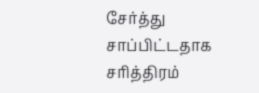சேர்த்து சாப்பிட்டதாக சரித்திரம்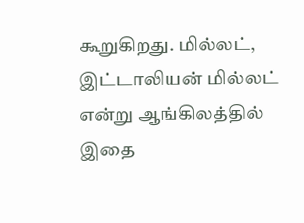கூறுகிறது. மில்லட், இட்டாலியன் மில்லட் என்று ஆங்கிலத்தில் இதை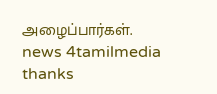அழைப்பார்கள்.
news 4tamilmedia thanks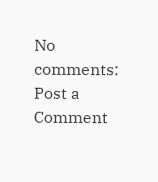No comments:
Post a Comment